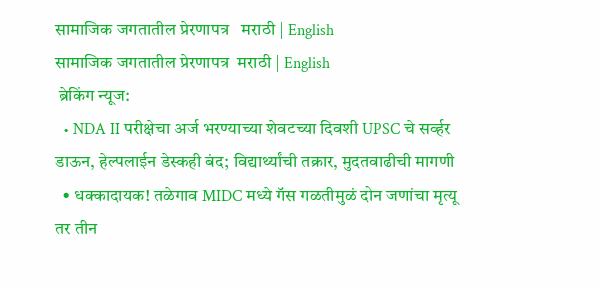सामाजिक जगतातील प्रेरणापत्र   मराठी | English
सामाजिक जगतातील प्रेरणापत्र  मराठी | English
 ब्रेकिंग न्यूज:
  • NDA II परीक्षेचा अर्ज भरण्याच्या शेवटच्या दिवशी UPSC चे सर्व्हर डाऊन, हेल्पलाईन डेस्कही बंद; विद्यार्थ्यांची तक्रार, मुदतवाढीची मागणी
  • धक्कादायक! तळेगाव MIDC मध्ये गॅस गळतीमुळं दोन जणांचा मृत्यू तर तीन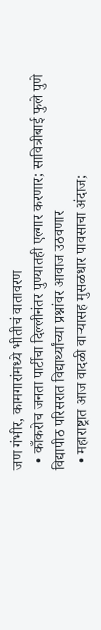जण गंभीर, कामगारांमध्ये भीतीचं वातावरण
  • काँकरोच जनता पार्टीचा दिल्लीनंतर पुण्यातही एल्गार करणार; सावित्रीबाई फुले पुणे विद्यापीठ परिसरात विद्यार्थ्यांच्या प्रश्नांवर आवाज उठवणार
  • महाराष्ट्रात आज वादळी वाऱ्यासह मुसळधार पावसाचा अंदाज;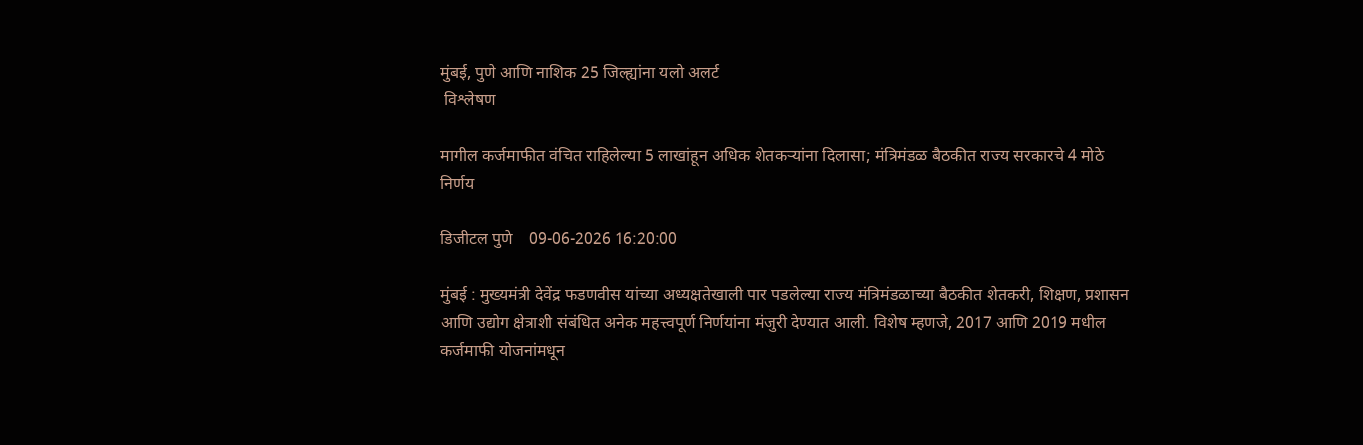मुंबई, पुणे आणि नाशिक 25 जिल्ह्यांना यलो अलर्ट
 विश्लेषण

मागील कर्जमाफीत वंचित राहिलेल्या 5 लाखांहून अधिक शेतकऱ्यांना दिलासा; मंत्रिमंडळ बैठकीत राज्य सरकारचे 4 मोठे निर्णय

डिजीटल पुणे    09-06-2026 16:20:00

मुंबई : मुख्यमंत्री देवेंद्र फडणवीस यांच्या अध्यक्षतेखाली पार पडलेल्या राज्य मंत्रिमंडळाच्या बैठकीत शेतकरी, शिक्षण, प्रशासन आणि उद्योग क्षेत्राशी संबंधित अनेक महत्त्वपूर्ण निर्णयांना मंजुरी देण्यात आली. विशेष म्हणजे, 2017 आणि 2019 मधील कर्जमाफी योजनांमधून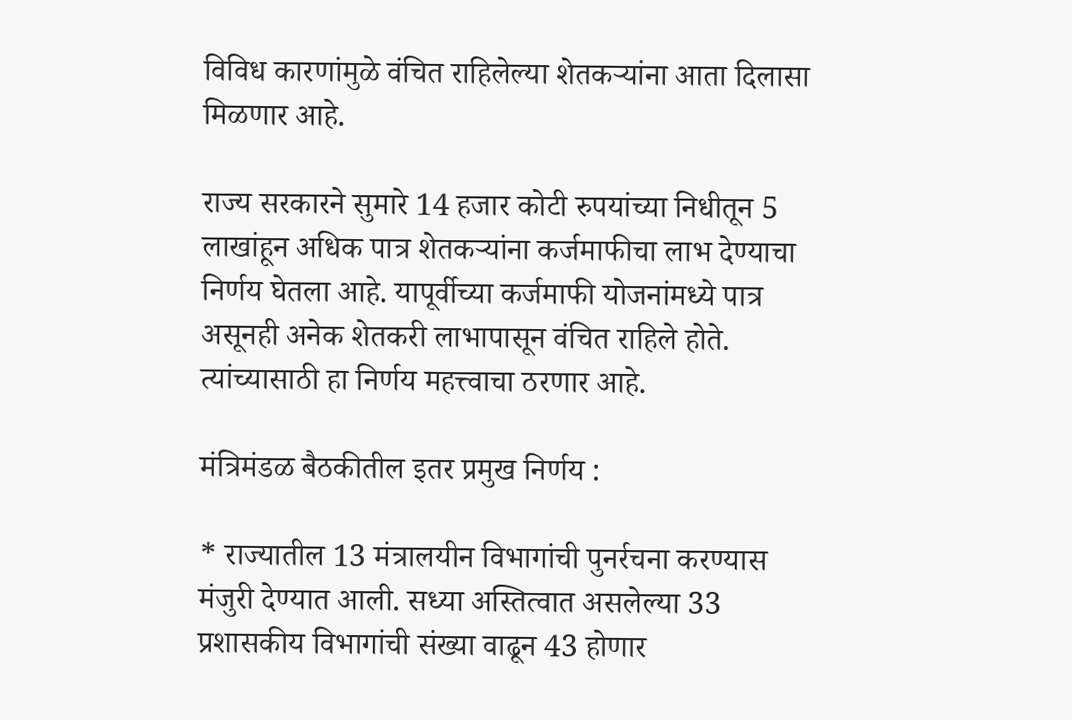विविध कारणांमुळे वंचित राहिलेल्या शेतकऱ्यांना आता दिलासा मिळणार आहे.

राज्य सरकारने सुमारे 14 हजार कोटी रुपयांच्या निधीतून 5 लाखांहून अधिक पात्र शेतकऱ्यांना कर्जमाफीचा लाभ देण्याचा निर्णय घेतला आहे. यापूर्वीच्या कर्जमाफी योजनांमध्ये पात्र असूनही अनेक शेतकरी लाभापासून वंचित राहिले होते. त्यांच्यासाठी हा निर्णय महत्त्वाचा ठरणार आहे.

मंत्रिमंडळ बैठकीतील इतर प्रमुख निर्णय :

* राज्यातील 13 मंत्रालयीन विभागांची पुनर्रचना करण्यास मंजुरी देण्यात आली. सध्या अस्तित्वात असलेल्या 33 प्रशासकीय विभागांची संख्या वाढून 43 होणार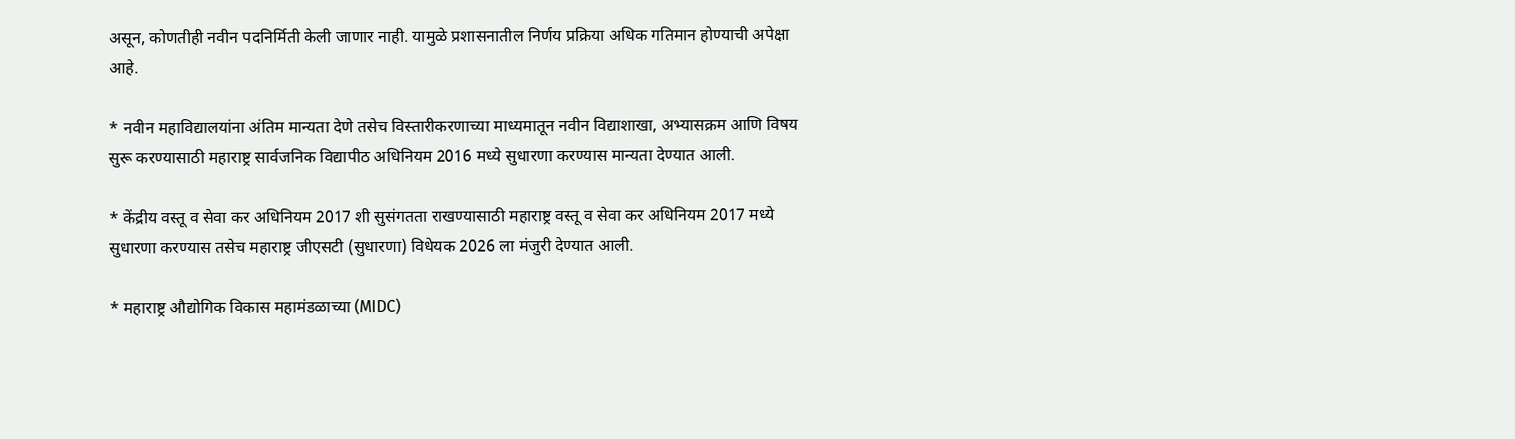असून, कोणतीही नवीन पदनिर्मिती केली जाणार नाही. यामुळे प्रशासनातील निर्णय प्रक्रिया अधिक गतिमान होण्याची अपेक्षा आहे.

* नवीन महाविद्यालयांना अंतिम मान्यता देणे तसेच विस्तारीकरणाच्या माध्यमातून नवीन विद्याशाखा, अभ्यासक्रम आणि विषय सुरू करण्यासाठी महाराष्ट्र सार्वजनिक विद्यापीठ अधिनियम 2016 मध्ये सुधारणा करण्यास मान्यता देण्यात आली.

* केंद्रीय वस्तू व सेवा कर अधिनियम 2017 शी सुसंगतता राखण्यासाठी महाराष्ट्र वस्तू व सेवा कर अधिनियम 2017 मध्ये सुधारणा करण्यास तसेच महाराष्ट्र जीएसटी (सुधारणा) विधेयक 2026 ला मंजुरी देण्यात आली.

* महाराष्ट्र औद्योगिक विकास महामंडळाच्या (MIDC)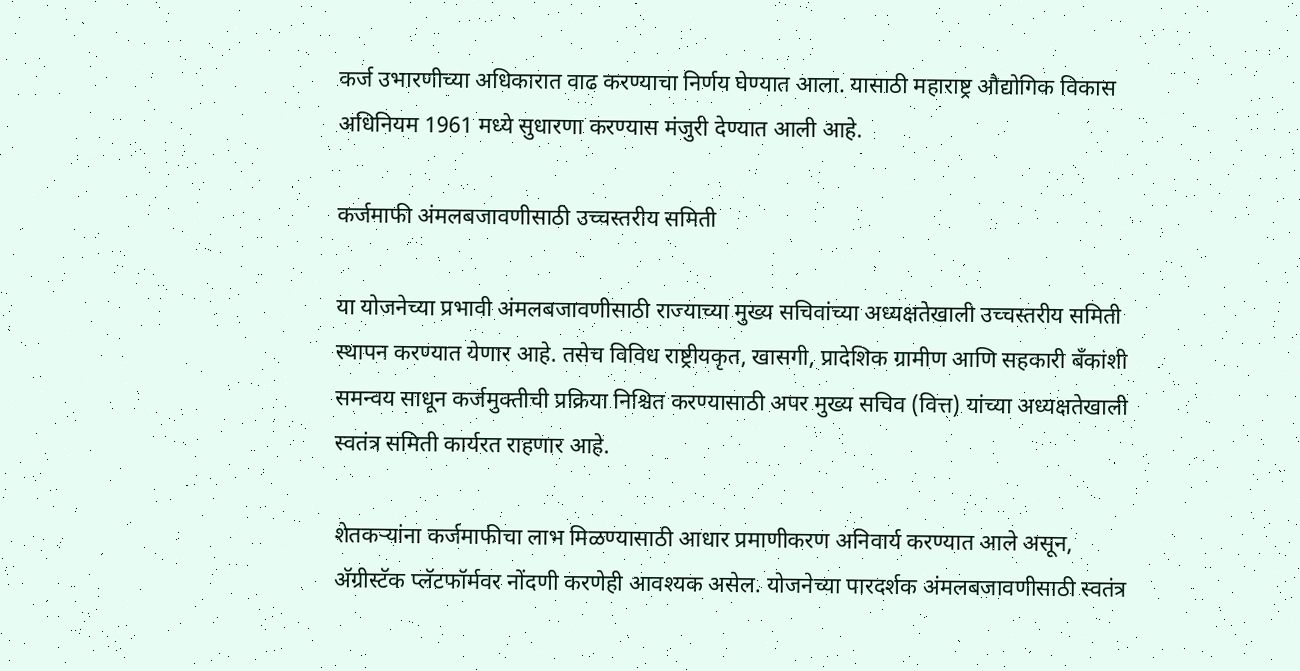कर्ज उभारणीच्या अधिकारात वाढ करण्याचा निर्णय घेण्यात आला. यासाठी महाराष्ट्र औद्योगिक विकास अधिनियम 1961 मध्ये सुधारणा करण्यास मंजुरी देण्यात आली आहे.

कर्जमाफी अंमलबजावणीसाठी उच्चस्तरीय समिती

या योजनेच्या प्रभावी अंमलबजावणीसाठी राज्याच्या मुख्य सचिवांच्या अध्यक्षतेखाली उच्चस्तरीय समिती स्थापन करण्यात येणार आहे. तसेच विविध राष्ट्रीयकृत, खासगी, प्रादेशिक ग्रामीण आणि सहकारी बँकांशी समन्वय साधून कर्जमुक्तीची प्रक्रिया निश्चित करण्यासाठी अपर मुख्य सचिव (वित्त) यांच्या अध्यक्षतेखाली स्वतंत्र समिती कार्यरत राहणार आहे.

शेतकऱ्यांना कर्जमाफीचा लाभ मिळण्यासाठी आधार प्रमाणीकरण अनिवार्य करण्यात आले असून, अ‍ॅग्रीस्टॅक प्लॅटफॉर्मवर नोंदणी करणेही आवश्यक असेल. योजनेच्या पारदर्शक अंमलबजावणीसाठी स्वतंत्र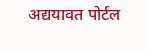अद्ययावत पोर्टल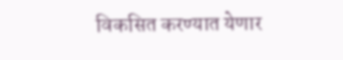विकसित करण्यात येणार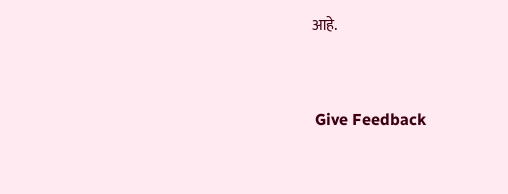आहे.


 Give Feedback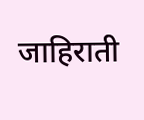जाहिराती